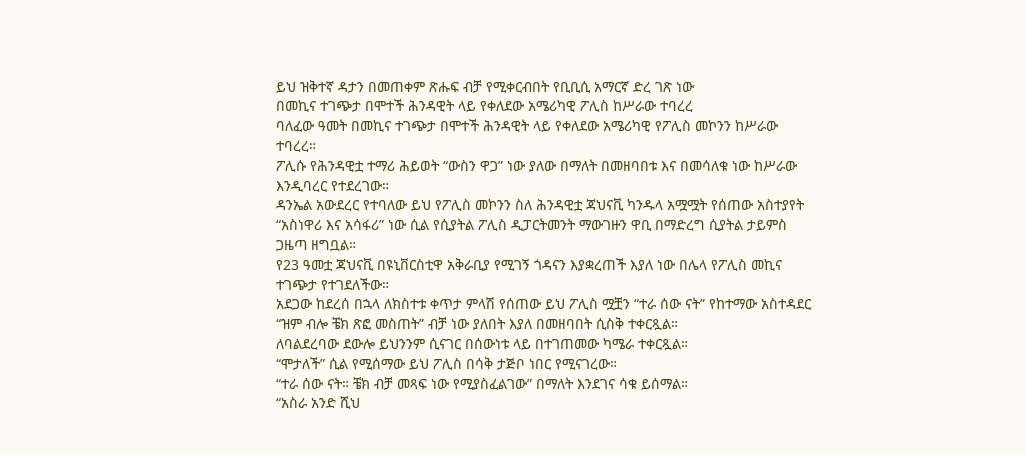ይህ ዝቅተኛ ዳታን በመጠቀም ጽሑፍ ብቻ የሚቀርብበት የቢቢሲ አማርኛ ድረ ገጽ ነው
በመኪና ተገጭታ በሞተች ሕንዳዊት ላይ የቀለደው አሜሪካዊ ፖሊስ ከሥራው ተባረረ
ባለፈው ዓመት በመኪና ተገጭታ በሞተች ሕንዳዊት ላይ የቀለደው አሜሪካዊ የፖሊስ መኮንን ከሥራው ተባረረ።
ፖሊሱ የሕንዳዊቷ ተማሪ ሕይወት “ውስን ዋጋ” ነው ያለው በማለት በመዘባበቱ እና በመሳለቁ ነው ከሥራው እንዲባረር የተደረገው።
ዳንኤል አውደረር የተባለው ይህ የፖሊስ መኮንን ስለ ሕንዳዊቷ ጃህናቪ ካንዱላ አሟሟት የሰጠው አስተያየት “አስነዋሪ እና አሳፋሪ” ነው ሲል የሲያትል ፖሊስ ዲፓርትመንት ማውገዙን ዋቢ በማድረግ ሲያትል ታይምስ ጋዜጣ ዘግቧል።
የ23 ዓመቷ ጃህናቪ በዩኒቨርስቲዋ አቅራቢያ የሚገኝ ጎዳናን እያቋረጠች እያለ ነው በሌላ የፖሊስ መኪና ተገጭታ የተገደለችው።
አደጋው ከደረሰ በኋላ ለክስተቱ ቀጥታ ምላሽ የሰጠው ይህ ፖሊስ ሟቿን “ተራ ሰው ናት” የከተማው አስተዳደር “ዝም ብሎ ቼክ ጽፎ መስጠት” ብቻ ነው ያለበት እያለ በመዘባበት ሲስቅ ተቀርጿል።
ለባልደረባው ደውሎ ይህንንም ሲናገር በሰውነቱ ላይ በተገጠመው ካሜራ ተቀርጿል።
“ሞታለች” ሲል የሚሰማው ይህ ፖሊስ በሳቅ ታጅቦ ነበር የሚናገረው።
“ተራ ሰው ናት። ቼክ ብቻ መጻፍ ነው የሚያስፈልገው” በማለት እንደገና ሳቁ ይሰማል።
“አስራ አንድ ሺህ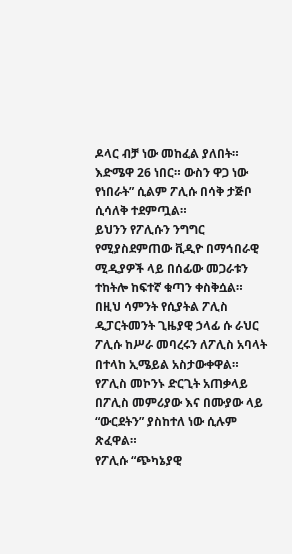ዶላር ብቻ ነው መከፈል ያለበት። እድሜዋ 26 ነበር። ውስን ዋጋ ነው የነበራት” ሲልም ፖሊሱ በሳቅ ታጅቦ ሲሳለቅ ተደምጧል።
ይህንን የፖሊሱን ንግግር የሚያስደምጠው ቪዲዮ በማኅበራዊ ሚዲያዎች ላይ በሰፊው መጋራቱን ተከትሎ ከፍተኛ ቁጣን ቀስቅሷል።
በዚህ ሳምንት የሲያትል ፖሊስ ዲፓርትመንት ጊዜያዊ ኃላፊ ሱ ራህር ፖሊሱ ከሥራ መባረሩን ለፖሊስ አባላት በተላከ ኢሜይል አስታውቀዋል።
የፖሊስ መኮንኑ ድርጊት አጠቃላይ በፖሊስ መምሪያው እና በሙያው ላይ “ውርደትን” ያስከተለ ነው ሲሉም ጽፈዋል።
የፖሊሱ “ጭካኔያዊ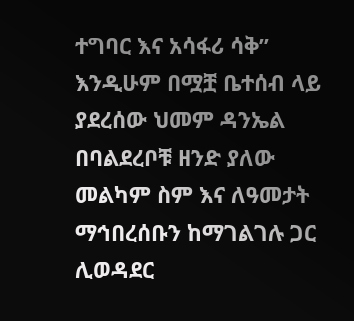ተግባር እና አሳፋሪ ሳቅ” እንዲሁም በሟቿ ቤተሰብ ላይ ያደረሰው ህመም ዳንኤል በባልደረቦቹ ዘንድ ያለው መልካም ስም እና ለዓመታት ማኅበረሰቡን ከማገልገሉ ጋር ሊወዳደር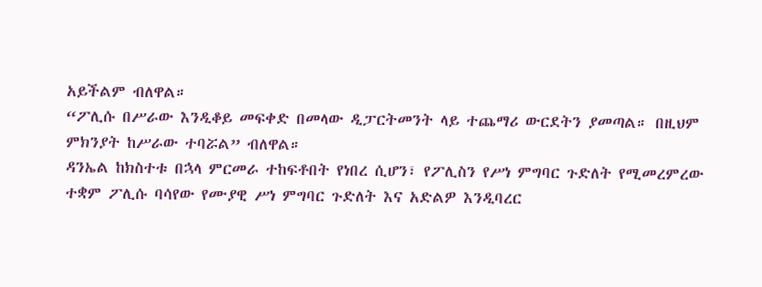አይችልም ብለዋል።
“ፖሊሱ በሥራው እንዲቆይ መፍቀድ በመላው ዲፓርትመንት ላይ ተጨማሪ ውርደትን ያመጣል። በዚህም ምክንያት ከሥራው ተባሯል” ብለዋል።
ዳንኤል ከክስተቱ በኋላ ምርመራ ተከፍቶበት የነበረ ሲሆን፣ የፖሊስን የሥነ ምግባር ጉድለት የሚመረምረው ተቋም ፖሊሱ ባሳየው የሙያዊ ሥነ ምግባር ጉድለት እና አድልዎ እንዲባረር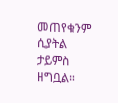መጠየቁንም ሲያትል ታይምስ ዘግቧል።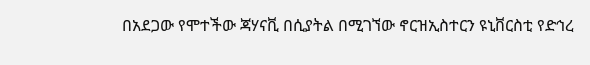በአደጋው የሞተችው ጃሃናቪ በሲያትል በሚገኘው ኖርዝኢስተርን ዩኒቨርስቲ የድኅረ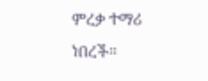ምረቃ ተማሪ ነበረች።